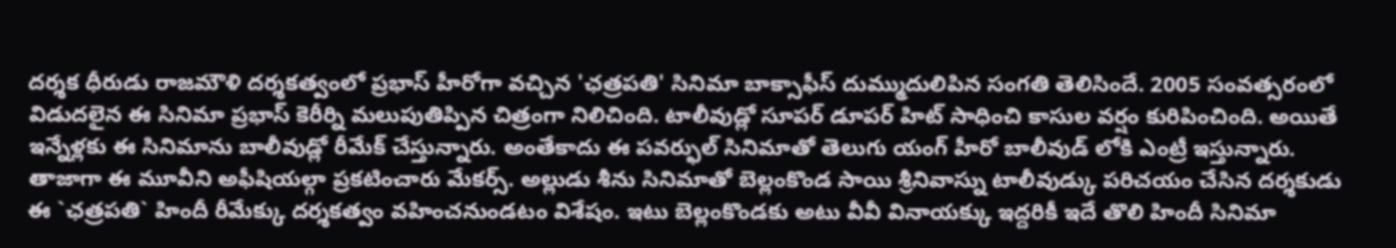దర్శక ధీరుడు రాజమౌళి దర్శకత్వంలో ప్రభాస్ హీరోగా వచ్చిన 'ఛత్రపతి' సినిమా బాక్సాఫీస్ దుమ్ముదులిపిన సంగతి తెలిసిందే. 2005 సంవత్సరంలో విడుదలైన ఈ సినిమా ప్రభాస్ కెరీర్ని మలుపుతిప్పిన చిత్రంగా నిలిచింది. టాలీవుడ్లో సూపర్ డూపర్ హిట్ సాధించి కాసుల వర్షం కురిపించింది. అయితే ఇన్నేళ్లకు ఈ సినిమాను బాలీవుడ్లో రీమేక్ చేస్తున్నారు. అంతేకాదు ఈ పవర్ఫుల్ సినిమాతో తెలుగు యంగ్ హీరో బాలీవుడ్ లోకి ఎంట్రీ ఇస్తున్నారు. తాజాగా ఈ మూవీని అఫీషియల్గా ప్రకటించారు మేకర్స్. అల్లుడు శీను సినిమాతో బెల్లంకొండ సాయి శ్రీనివాస్ను టాలీవుడ్కు పరిచయం చేసిన దర్శకుడు ఈ `ఛత్రపతి` హిందీ రీమేక్కు దర్శకత్వం వహించనుండటం విశేషం. ఇటు బెల్లంకొండకు అటు వీవీ వినాయక్కు ఇద్దరికీ ఇదే తొలి హిందీ సినిమా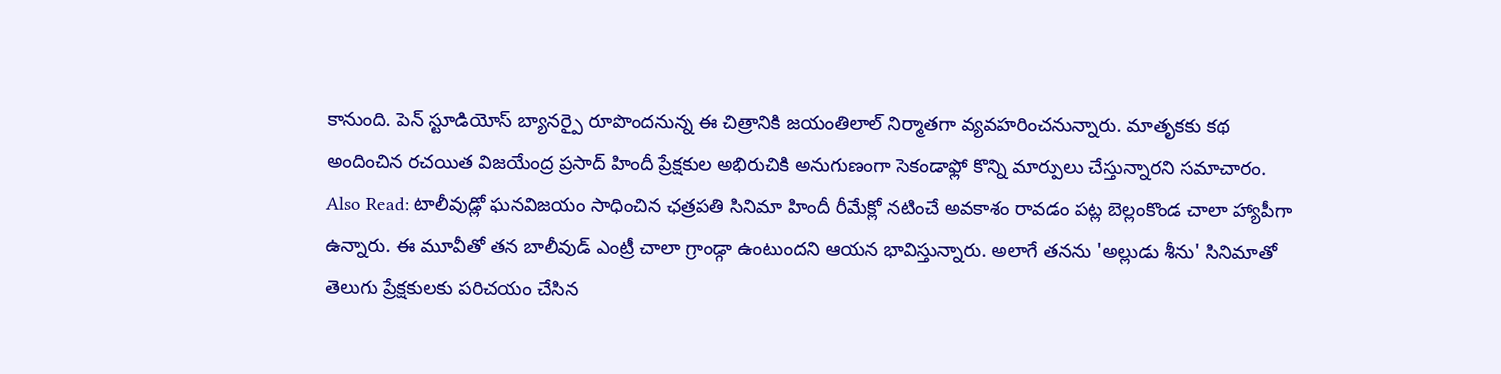కానుంది. పెన్ స్టూడియోస్ బ్యానర్పై రూపొందనున్న ఈ చిత్రానికి జయంతిలాల్ నిర్మాతగా వ్యవహరించనున్నారు. మాతృకకు కథ అందించిన రచయిత విజయేంద్ర ప్రసాద్ హిందీ ప్రేక్షకుల అభిరుచికి అనుగుణంగా సెకండాఫ్లో కొన్ని మార్పులు చేస్తున్నారని సమాచారం. Also Read: టాలీవుడ్లో ఘనవిజయం సాధించిన ఛత్రపతి సినిమా హిందీ రీమేక్లో నటించే అవకాశం రావడం పట్ల బెల్లంకొండ చాలా హ్యాపీగా ఉన్నారు. ఈ మూవీతో తన బాలీవుడ్ ఎంట్రీ చాలా గ్రాండ్గా ఉంటుందని ఆయన భావిస్తున్నారు. అలాగే తనను 'అల్లుడు శీను' సినిమాతో తెలుగు ప్రేక్షకులకు పరిచయం చేసిన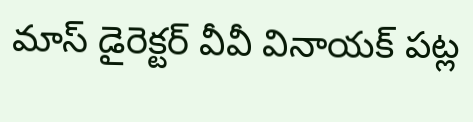మాస్ డైరెక్టర్ వీవీ వినాయక్ పట్ల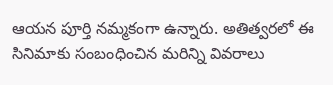ఆయన పూర్తి నమ్మకంగా ఉన్నారు. అతిత్వరలో ఈ సినిమాకు సంబంధించిన మరిన్ని వివరాలు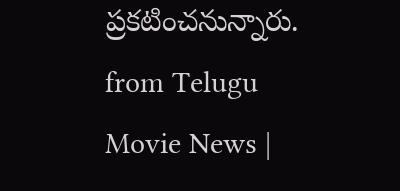ప్రకటించనున్నారు.
from Telugu Movie News |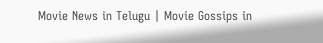Movie News in Telugu | Movie Gossips in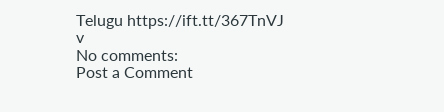Telugu https://ift.tt/367TnVJ
v
No comments:
Post a Comment